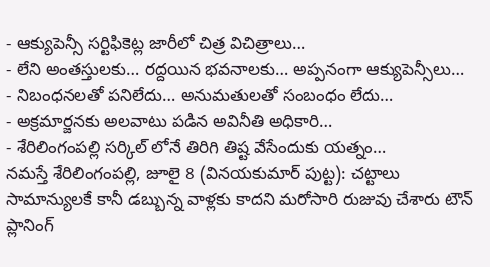- ఆక్యుపెన్సీ సర్టిఫికెట్ల జారీలో చిత్ర విచిత్రాలు…
- లేని అంతస్తులకు… రద్దయిన భవనాలకు… అప్పనంగా ఆక్యుపెన్సీలు…
- నిబంధనలతో పనిలేదు… అనుమతులతో సంబంధం లేదు…
- అక్రమార్జనకు అలవాటు పడిన అవినీతి అధికారి…
- శేరిలింగంపల్లి సర్కిల్ లోనే తిరిగి తిష్ట వేసేందుకు యత్నం…
నమస్తే శేరిలింగంపల్లి, జూలై 8 (వినయకుమార్ పుట్ట): చట్టాలు సామాన్యులకే కానీ డబ్బున్న వాళ్లకు కాదని మరోసారి రుజువు చేశారు టౌన్ ప్లానింగ్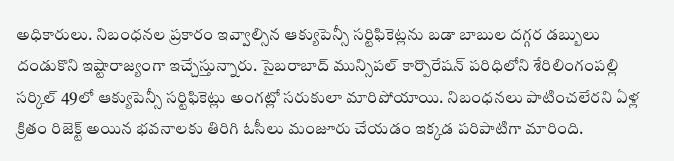అధికారులు. నిబంధనల ప్రకారం ఇవ్వాల్సిన ఆక్యుపెన్సీ సర్టిఫికెట్లను బడా బాబుల దగ్గర డబ్బులు దండుకొని ఇష్టారాజ్యంగా ఇచ్చేస్తున్నారు. సైబరాబాద్ మున్సిపల్ కార్పొరేషన్ పరిధిలోని శేరిలింగంపల్లి సర్కిల్ 49లో ఆక్యుపెన్సీ సర్టిఫికెట్లు అంగట్లో సరుకులా మారిపోయాయి. నిబంధనలు పాటించలేరని ఏళ్ల క్రితం రిజెక్ట్ అయిన భవనాలకు తిరిగి ఓసీలు మంజూరు చేయడం ఇక్కడ పరిపాటిగా మారింది.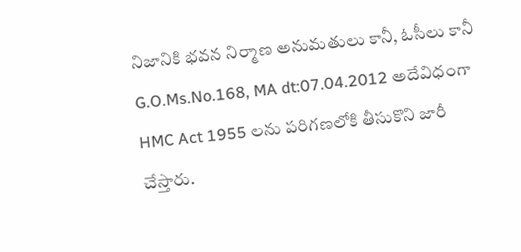నిజానికి భవన నిర్మాణ అనుమతులు కానీ, ఓసీలు కానీ G.O.Ms.No.168, MA dt:07.04.2012 అదేవిధంగా HMC Act 1955 లను పరిగణలోకి తీసుకొని జారీ చేస్తారు.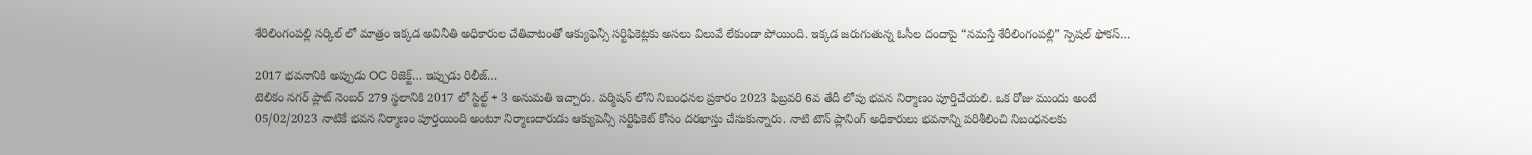శేరిలింగంపల్లి సర్కిల్ లో మాత్రం ఇక్కడ అవినీతి అధికారుల చేతివాటంతో ఆక్యుఫెన్సీ సర్టిఫికెట్లకు అసలు విలువే లేకుండా పోయింది. ఇక్కడ జరుగుతున్న ఓసీల దందాపై “నమస్తే శేరీలింగంపల్లి” స్పెషల్ ఫోకస్…

2017 భవనానికి అప్పుడు OC రిజెక్ట్… ఇప్పుడు రిలీజ్…
టెలికం నగర్ ప్లాట్ నెంబర్ 279 స్థలానికి 2017 లో స్టిల్ట్ + 3 అనుమతి ఇచ్చారు. పర్మిషన్ లోని నిబంధనల ప్రకారం 2023 ఫిబ్రవరి 6వ తేదీ లోపు భవన నిర్మాణం పూర్తిచేయలి. ఒక రోజు ముందు అంటే 05/02/2023 నాటికే భవన నిర్మాణం పూర్తయింది అంటూ నిర్మాణదారుడు ఆక్యుపెన్సీ సర్టిఫికెట్ కోసం దరఖాస్తు చేసుకున్నారు. నాటి టౌన్ ప్లానింగ్ అధికారులు భవనాన్ని పరిశీలించి నిబంధనలకు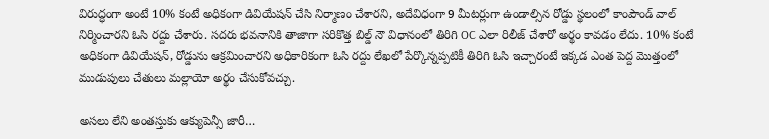విరుద్ధంగా అంటే 10% కంటే అధికంగా డివియేషన్ చేసి నిర్మాణం చేశారని, అదేవిధంగా 9 మీటర్లుగా ఉండాల్సిన రోడ్డు స్థలంలో కాంపౌండ్ వాల్ నిర్మించారని ఓసి రద్దు చేశారు. సదరు భవనానికి తాజాగా సరికొత్త బిల్డ్ నౌ విధానంలో తిరిగి OC ఎలా రిలీజ్ చేశారో అర్థం కావడం లేదు. 10% కంటే అధికంగా డివియేషన్, రోడ్డును ఆక్రమించారని అధికారికంగా ఓసి రద్దు లేఖలో పేర్కొన్నప్పటికీ తిరిగి ఓసి ఇచ్చారంటే ఇక్కడ ఎంత పెద్ద మొత్తంలో ముడుపులు చేతులు మల్లాయో అర్థం చేసుకోవచ్చు.

అసలు లేని అంతస్తుకు ఆక్యుపెన్సీ జారీ…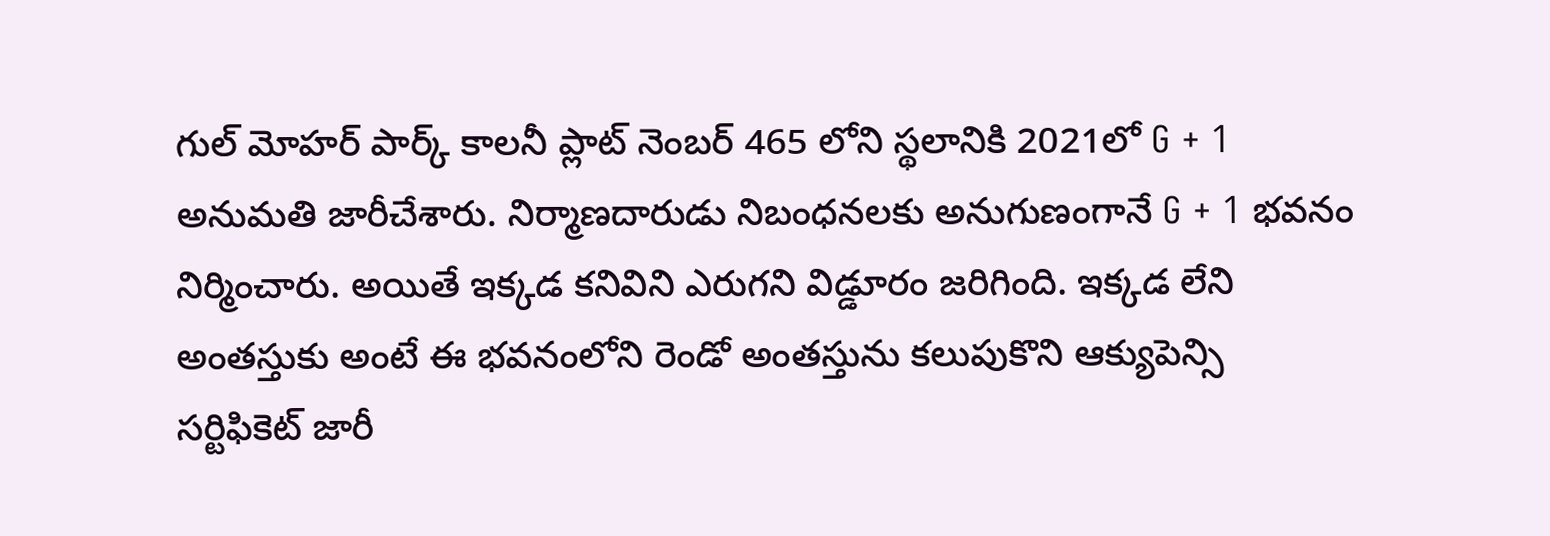గుల్ మోహర్ పార్క్ కాలనీ ప్లాట్ నెంబర్ 465 లోని స్థలానికి 2021లో G + 1 అనుమతి జారీచేశారు. నిర్మాణదారుడు నిబంధనలకు అనుగుణంగానే G + 1 భవనం నిర్మించారు. అయితే ఇక్కడ కనివిని ఎరుగని విడ్డూరం జరిగింది. ఇక్కడ లేని అంతస్తుకు అంటే ఈ భవనంలోని రెండో అంతస్తును కలుపుకొని ఆక్యుపెన్సి సర్టిఫికెట్ జారీ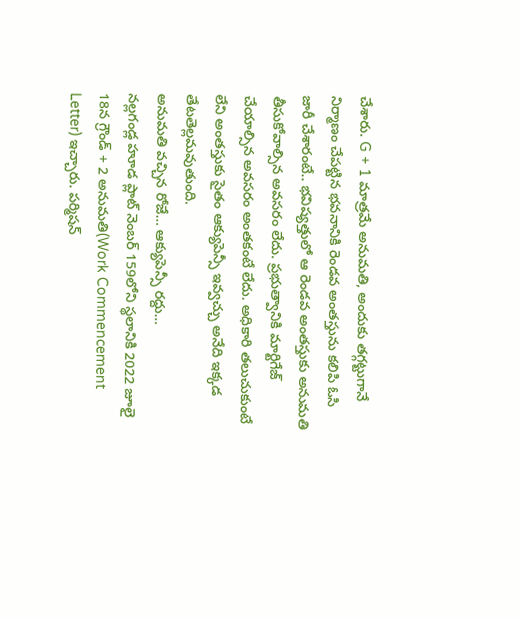చేశారు. G + 1 మాత్రమే అనుమతి, అందుకు తగ్గట్టుగానే నిర్మాణం చేపట్టిన భవనానికి రెండవ అంతస్తును కలిపి ఓసి జారీ చేశారంటే.. భవిష్యత్తులో ఆ రెండవ అంతస్తుకు అనుమతి తీసుకోవాల్సిన అవసరం లేదు. ప్రభుత్వానికి మార్టిగేజ్ చేయాల్సిన అవసరం అంతకంటే లేదు. అధికారి తలుచుకుంటే లేని అంతస్తుకు సైతం ఆక్యుపెన్సీ ఇవ్వచ్చు అనేది ఇక్కడ తేటతెల్లమవుతుంది.
అనుమతి వచ్చిన రోజే… ఆక్యుపెన్సీ రద్దు…
నల్లగండ్ల హూడ ప్లాట్ నెంబర్ 159లోని స్థలానికి 2022 జూలై 18న గ్రౌండ్ + 2 అనుమతి(Work Commencement Letter) ఇచ్చారు. పర్మిషన్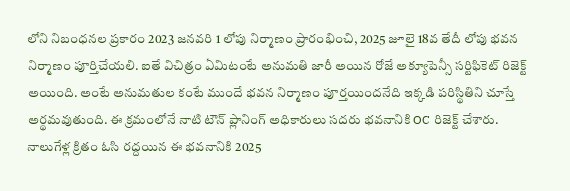లోని నిబంధనల ప్రకారం 2023 జనవరి 1 లోపు నిర్మాణం ప్రారంభించి, 2025 జూలై 18వ తేదీ లోపు భవన నిర్మాణం పూర్తిచేయలి. ఐతే విచిత్రం ఏమిటంటే అనుమతి జారీ అయిన రోజే అక్యూపెన్సీ సర్టిఫికెట్ రిజెక్ట్ అయింది. అంటే అనుమతుల కంటే ముందే భవన నిర్మాణం పూర్తయిందనేది ఇక్కడి పరిస్థితిని చూస్తే అర్థమవుతుంది. ఈ క్రమంలోనే నాటి టౌన్ ప్లానింగ్ అధికారులు సదరు భవనానికి OC రిజెక్ట్ చేశారు. నాలుగేళ్ల క్రితం ఓసి రద్దయిన ఈ భవనానికి 2025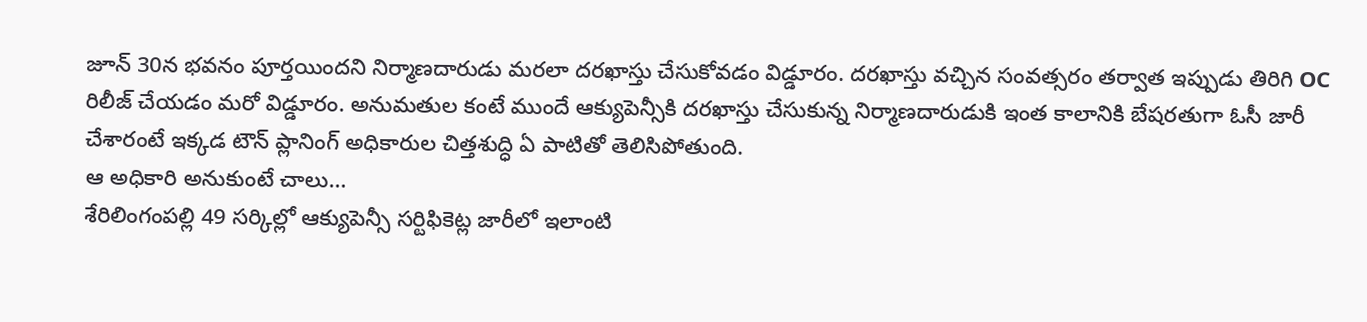జూన్ 30న భవనం పూర్తయిందని నిర్మాణదారుడు మరలా దరఖాస్తు చేసుకోవడం విడ్డూరం. దరఖాస్తు వచ్చిన సంవత్సరం తర్వాత ఇప్పుడు తిరిగి OC రిలీజ్ చేయడం మరో విడ్డూరం. అనుమతుల కంటే ముందే ఆక్యుపెన్సీకి దరఖాస్తు చేసుకున్న నిర్మాణదారుడుకి ఇంత కాలానికి బేషరతుగా ఓసీ జారీ చేశారంటే ఇక్కడ టౌన్ ప్లానింగ్ అధికారుల చిత్తశుద్ధి ఏ పాటితో తెలిసిపోతుంది.
ఆ అధికారి అనుకుంటే చాలు…
శేరిలింగంపల్లి 49 సర్కిల్లో ఆక్యుపెన్సీ సర్టిఫికెట్ల జారీలో ఇలాంటి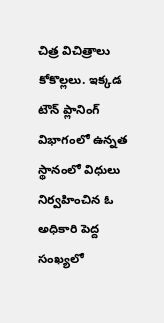చిత్ర విచిత్రాలు కోకొల్లలు. ఇక్కడ టౌన్ ప్లానింగ్ విభాగంలో ఉన్నత స్థానంలో విధులు నిర్వహించిన ఓ అధికారి పెద్ద సంఖ్యలో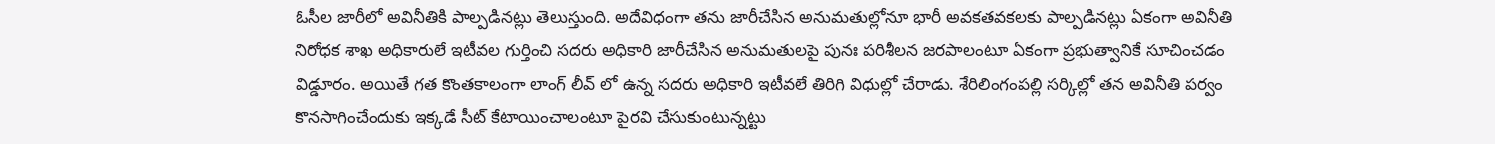ఓసీల జారీలో అవినీతికి పాల్పడినట్లు తెలుస్తుంది. అదేవిధంగా తను జారీచేసిన అనుమతుల్లోనూ భారీ అవకతవకలకు పాల్పడినట్లు ఏకంగా అవినీతి నిరోధక శాఖ అధికారులే ఇటీవల గుర్తించి సదరు అధికారి జారీచేసిన అనుమతులపై పునః పరిశీలన జరపాలంటూ ఏకంగా ప్రభుత్వానికే సూచించడం విడ్డూరం. అయితే గత కొంతకాలంగా లాంగ్ లీవ్ లో ఉన్న సదరు అధికారి ఇటీవలే తిరిగి విధుల్లో చేరాడు. శేరిలింగంపల్లి సర్కిల్లో తన అవినీతి పర్వం కొనసాగించేందుకు ఇక్కడే సీట్ కేటాయించాలంటూ పైరవి చేసుకుంటున్నట్టు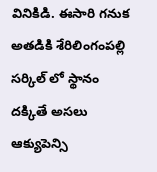వినికిడి. ఈసారి గనుక అతడికి శేరిలింగంపల్లి సర్కిల్ లో స్థానం దక్కితే అసలు ఆక్యుపెన్సి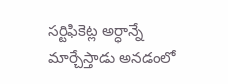సర్టిఫికెట్ల అర్ధాన్నే మార్చేస్తాడు అనడంలో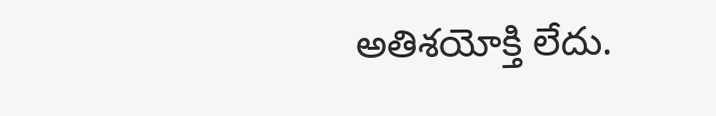అతిశయోక్తి లేదు.